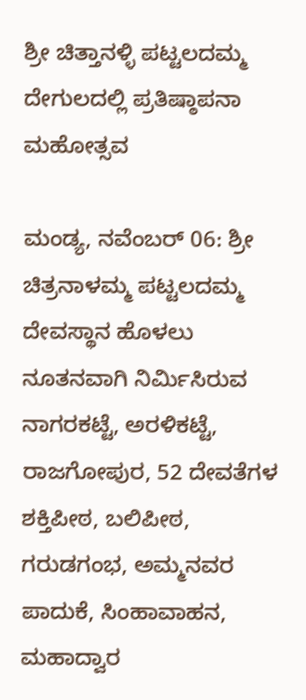ಶ್ರೀ ಚಿತ್ತಾನಳ್ಳಿ ಪಟ್ಟಲದಮ್ಮ ದೇಗುಲದಲ್ಲಿ ಪ್ರತಿಷ್ಠಾಪನಾ ಮಹೋತ್ಸವ

ಮಂಡ್ಯ, ನವೆಂಬರ್‌ 06: ಶ್ರೀ ಚಿತ್ರನಾಳಮ್ಮ ಪಟ್ಟಲದಮ್ಮ ದೇವಸ್ಥಾನ ಹೊಳಲು ನೂತನವಾಗಿ ನಿರ್ಮಿಸಿರುವ ನಾಗರಕಟ್ಟೆ, ಅರಳಿಕಟ್ಟೆ, ರಾಜಗೋಪುರ, 52 ದೇವತೆಗಳ ಶಕ್ತಿಪೀಠ, ಬಲಿಪೀಠ, ಗರುಡಗಂಭ, ಅಮ್ಮನವರ ಪಾದುಕೆ, ಸಿಂಹಾವಾಹನ, ಮಹಾದ್ವಾರ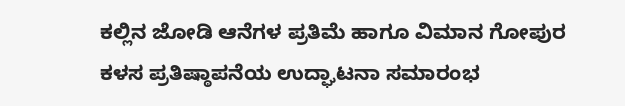ಕಲ್ಲಿನ ಜೋಡಿ ಆನೆಗಳ ಪ್ರತಿಮೆ ಹಾಗೂ ವಿಮಾನ ಗೋಪುರ ಕಳಸ ಪ್ರತಿಷ್ಠಾಪನೆಯ ಉದ್ಘಾಟನಾ ಸಮಾರಂಭ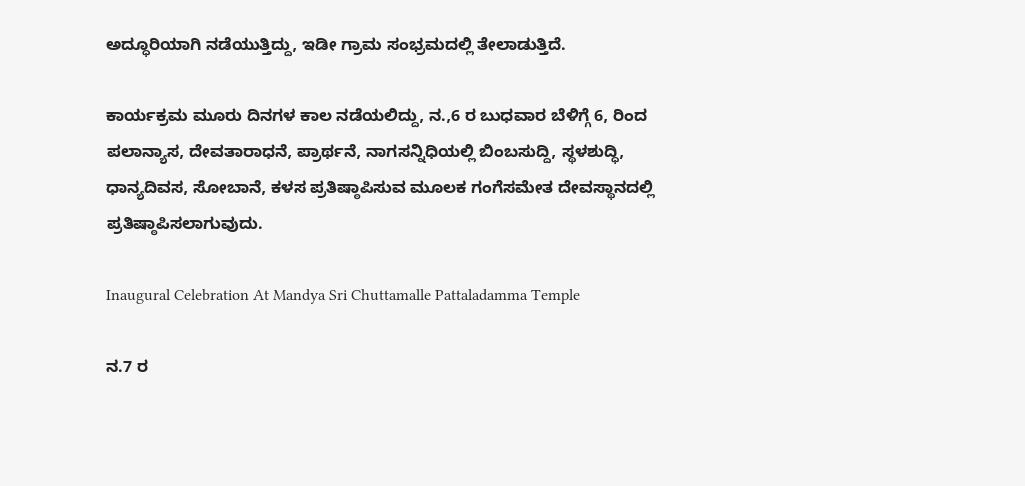ಅದ್ಧೂರಿಯಾಗಿ ನಡೆಯುತ್ತಿದ್ದು, ಇಡೀ ಗ್ರಾಮ ಸಂಭ್ರಮದಲ್ಲಿ ತೇಲಾಡುತ್ತಿದೆ.

ಕಾರ್ಯಕ್ರಮ ಮೂರು ದಿನಗಳ ಕಾಲ ನಡೆಯಲಿದ್ದು, ನ.,6 ರ ಬುಧವಾರ ಬೆಳಿಗ್ಗೆ 6, ರಿಂದ ಪಲಾನ್ಯಾಸ, ದೇವತಾರಾಧನೆ, ಪ್ರಾರ್ಥನೆ, ನಾಗಸನ್ನಿಧಿಯಲ್ಲಿ ಬಿಂಬಸುದ್ದಿ, ಸ್ಥಳಶುದ್ಧಿ, ಧಾನ್ಯದಿವಸ, ಸೋಬಾನೆ, ಕಳಸ ಪ್ರತಿಷ್ಠಾಪಿಸುವ ಮೂಲಕ ಗಂಗೆಸಮೇತ ದೇವಸ್ಥಾನದಲ್ಲಿ ಪ್ರತಿಷ್ಠಾಪಿಸಲಾಗುವುದು.

Inaugural Celebration At Mandya Sri Chuttamalle Pattaladamma Temple

ನ.7 ರ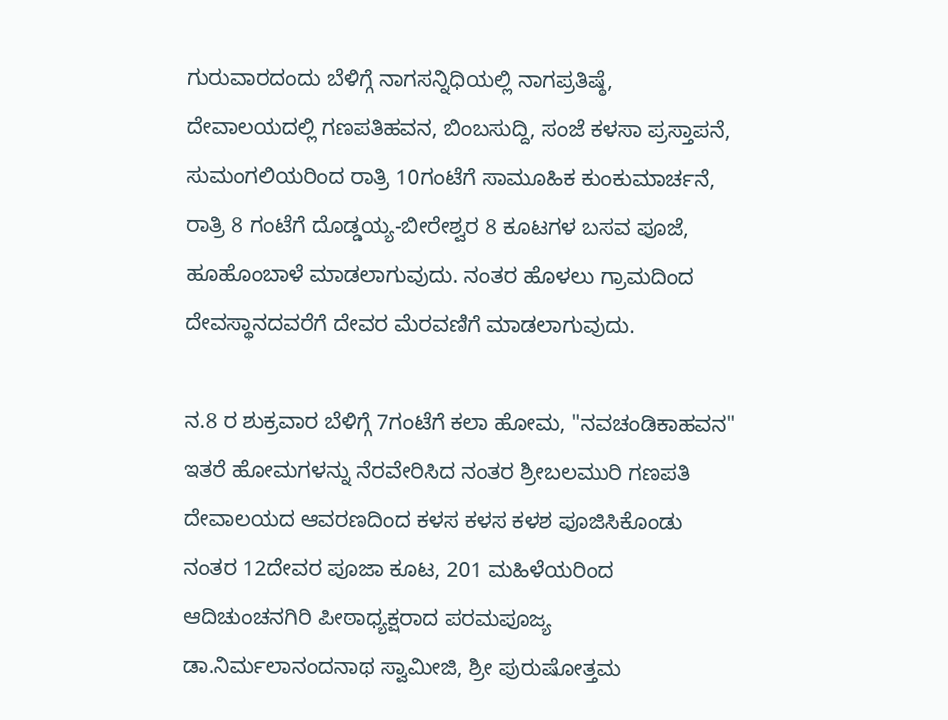ಗುರುವಾರದಂದು ಬೆಳಿಗ್ಗೆ ನಾಗಸನ್ನಿಧಿಯಲ್ಲಿ ನಾಗಪ್ರತಿಷ್ಠೆ, ದೇವಾಲಯದಲ್ಲಿ ಗಣಪತಿಹವನ, ಬಿಂಬಸುದ್ದಿ, ಸಂಜೆ ಕಳಸಾ ಪ್ರಸ್ತಾಪನೆ, ಸುಮಂಗಲಿಯರಿಂದ ರಾತ್ರಿ 10ಗಂಟೆಗೆ ಸಾಮೂಹಿಕ ಕುಂಕುಮಾರ್ಚನೆ, ರಾತ್ರಿ 8 ಗಂಟೆಗೆ ದೊಡ್ಡಯ್ಯ-ಬೀರೇಶ್ವರ 8 ಕೂಟಗಳ ಬಸವ ಪೂಜೆ, ಹೂಹೊಂಬಾಳೆ ಮಾಡಲಾಗುವುದು. ನಂತರ ಹೊಳಲು ಗ್ರಾಮದಿಂದ ದೇವಸ್ಥಾನದವರೆಗೆ ದೇವರ ಮೆರವಣಿಗೆ ಮಾಡಲಾಗುವುದು.

ನ.8 ರ ಶುಕ್ರವಾರ ಬೆಳಿಗ್ಗೆ 7ಗಂಟೆಗೆ ಕಲಾ ಹೋಮ, "ನವಚಂಡಿಕಾಹವನ" ಇತರೆ ಹೋಮಗಳನ್ನು ನೆರವೇರಿಸಿದ ನಂತರ ಶ್ರೀಬಲಮುರಿ ಗಣಪತಿ ದೇವಾಲಯದ ಆವರಣದಿಂದ ಕಳಸ ಕಳಸ ಕಳಶ ಪೂಜಿಸಿಕೊಂಡು ನಂತರ 12ದೇವರ ಪೂಜಾ ಕೂಟ, 201 ಮಹಿಳೆಯರಿಂದ ಆದಿಚುಂಚನಗಿರಿ ಪೀಠಾಧ್ಯಕ್ಷರಾದ ಪರಮಪೂಜ್ಯ ಡಾ.ನಿರ್ಮಲಾನಂದನಾಥ ಸ್ವಾಮೀಜಿ, ಶ್ರೀ ಪುರುಷೋತ್ತಮ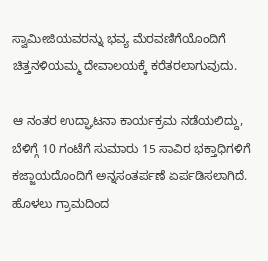ಸ್ವಾಮೀಜಿಯವರನ್ನು ಭವ್ಯ ಮೆರವಣಿಗೆಯೊಂದಿಗೆ ಚಿತ್ತನಳಿಯಮ್ಮ ದೇವಾಲಯಕ್ಕೆ ಕರೆತರಲಾಗುವುದು.

ಆ ನಂತರ ಉದ್ಘಾಟನಾ ಕಾರ್ಯಕ್ರಮ ನಡೆಯಲಿದ್ದು, ಬೆಳಿಗ್ಗೆ 10 ಗಂಟೆಗೆ ಸುಮಾರು 15 ಸಾವಿರ ಭಕ್ತಾಧಿಗಳಿಗೆ ಕಜ್ಜಾಯದೊಂದಿಗೆ ಅನ್ನಸಂತರ್ಪಣೆ ಏರ್ಪಡಿಸಲಾಗಿದೆ. ಹೊಳಲು ಗ್ರಾಮದಿಂದ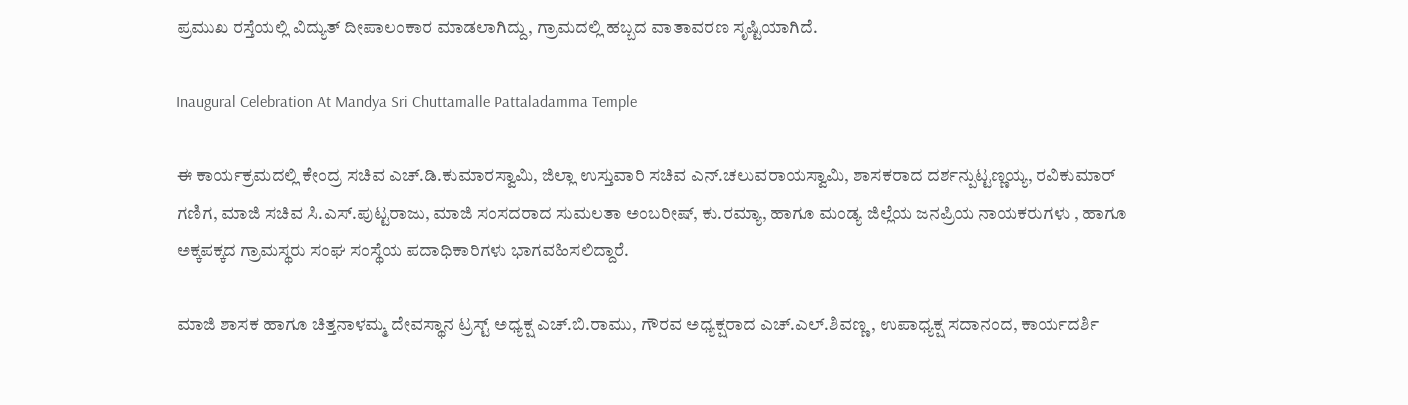ಪ್ರಮುಖ ರಸ್ತೆಯಲ್ಲಿ ವಿದ್ಯುತ್ ದೀಪಾಲಂಕಾರ ಮಾಡಲಾಗಿದ್ದು, ಗ್ರಾಮದಲ್ಲಿ ಹಬ್ಬದ ವಾತಾವರಣ ಸೃಷ್ಟಿಯಾಗಿದೆ.

Inaugural Celebration At Mandya Sri Chuttamalle Pattaladamma Temple

ಈ ಕಾರ್ಯಕ್ರಮದಲ್ಲಿ ಕೇಂದ್ರ ಸಚಿವ ಎಚ್.ಡಿ.ಕುಮಾರಸ್ವಾಮಿ, ಜಿಲ್ಲಾ ಉಸ್ತುವಾರಿ ಸಚಿವ ಎನ್.ಚಲುವರಾಯಸ್ವಾಮಿ, ಶಾಸಕರಾದ ದರ್ಶನ್ಪುಟ್ಟಣ್ಣಯ್ಯ, ರವಿಕುಮಾರ್ ಗಣಿಗ, ಮಾಜಿ ಸಚಿವ ಸಿ.ಎಸ್.ಪುಟ್ಟರಾಜು, ಮಾಜಿ ಸಂಸದರಾದ ಸುಮಲತಾ ಅಂಬರೀಷ್, ಕು.ರಮ್ಯಾ, ಹಾಗೂ ಮಂಡ್ಯ ಜಿಲ್ಲೆಯ ಜನಪ್ರಿಯ ನಾಯಕರುಗಳು , ಹಾಗೂ ಅಕ್ಕಪಕ್ಕದ ಗ್ರಾಮಸ್ಥರು ಸಂಘ ಸಂಸ್ಥೆಯ ಪದಾಧಿಕಾರಿಗಳು ಭಾಗವಹಿಸಲಿದ್ದಾರೆ.

ಮಾಜಿ ಶಾಸಕ ಹಾಗೂ ಚಿತ್ತನಾಳಮ್ಮ ದೇವಸ್ಥಾನ ಟ್ರಸ್ಟ್ ಅಧ್ಯಕ್ಷ ಎಚ್.ಬಿ.ರಾಮು, ಗೌರವ ಅಧ್ಯಕ್ಷರಾದ ಎಚ್.ಎಲ್.ಶಿವಣ್ಣ, ಉಪಾಧ್ಯಕ್ಷ ಸದಾನಂದ, ಕಾರ್ಯದರ್ಶಿ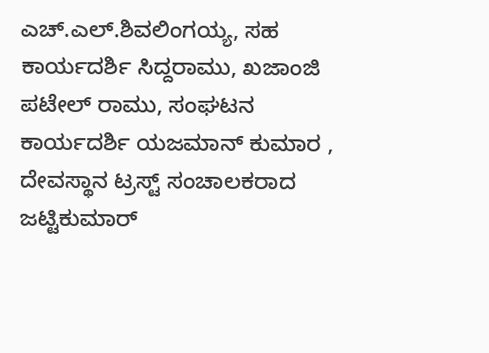ಎಚ್.ಎಲ್.ಶಿವಲಿಂಗಯ್ಯ, ಸಹ ಕಾರ್ಯದರ್ಶಿ ಸಿದ್ದರಾಮು, ಖಜಾಂಜಿ ಪಟೇಲ್ ರಾಮು, ಸಂಘಟನ ಕಾರ್ಯದರ್ಶಿ ಯಜಮಾನ್ ಕುಮಾರ , ದೇವಸ್ಥಾನ ಟ್ರಸ್ಟ್ ಸಂಚಾಲಕರಾದ ಜಟ್ಟಿಕುಮಾರ್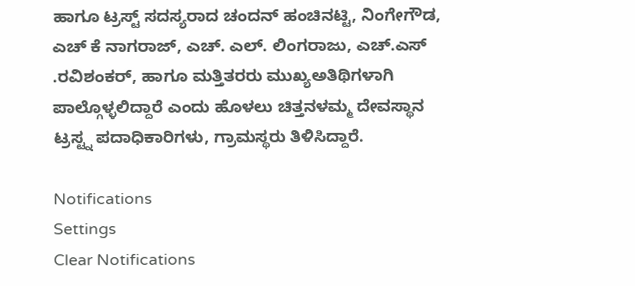ಹಾಗೂ ಟ್ರಸ್ಟ್ ಸದಸ್ಯರಾದ ಚಂದನ್ ಹಂಚಿನಟ್ಟಿ, ನಿಂಗೇಗೌಡ, ಎಚ್ ಕೆ ನಾಗರಾಜ್, ಎಚ್. ಎಲ್. ಲಿಂಗರಾಜು, ಎಚ್.ಎಸ್ .ರವಿಶಂಕರ್, ಹಾಗೂ ಮತ್ತಿತರರು ಮುಖ್ಯಅತಿಥಿಗಳಾಗಿ ಪಾಲ್ಗೊಳ್ಳಲಿದ್ದಾರೆ ಎಂದು ಹೊಳಲು ಚಿತ್ತನಳಮ್ಮ ದೇವಸ್ಥಾನ ಟ್ರಸ್ಟ್ನ ಪದಾಧಿಕಾರಿಗಳು, ಗ್ರಾಮಸ್ಥರು ತಿಳಿಸಿದ್ದಾರೆ.

Notifications
Settings
Clear Notifications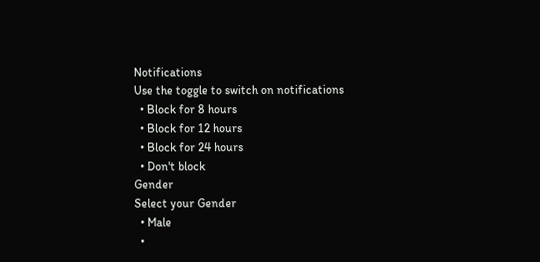Notifications
Use the toggle to switch on notifications
  • Block for 8 hours
  • Block for 12 hours
  • Block for 24 hours
  • Don't block
Gender
Select your Gender
  • Male
  •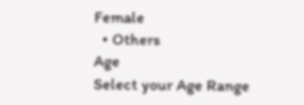Female
  • Others
Age
Select your Age Range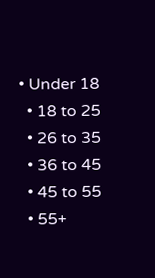• Under 18
  • 18 to 25
  • 26 to 35
  • 36 to 45
  • 45 to 55
  • 55+